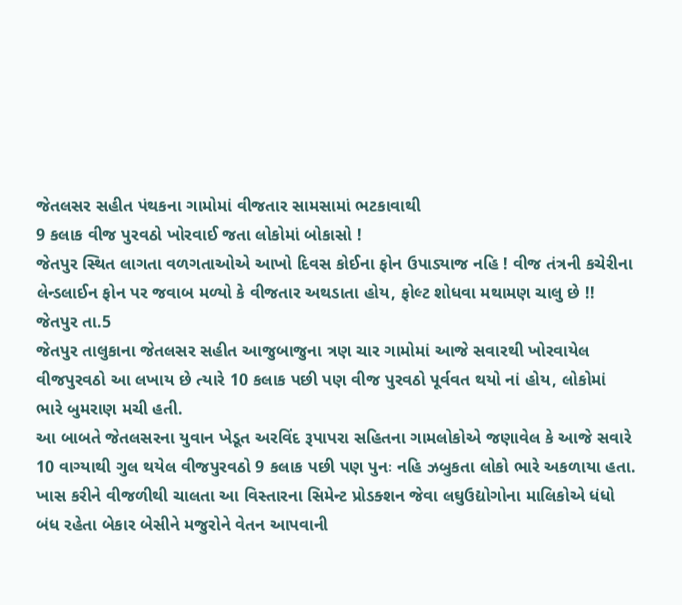જેતલસર સહીત પંથકના ગામોમાં વીજતાર સામસામાં ભટકાવાથી
9 કલાક વીજ પુરવઠો ખોરવાઈ જતા લોકોમાં બોકાસો !
જેતપુર સ્થિત લાગતા વળગતાઓએ આખો દિવસ કોઈના ફોન ઉપાડ્યાજ નહિ ! વીજ તંત્રની કચેરીના
લેન્ડલાઈન ફોન પર જવાબ મળ્યો કે વીજતાર અથડાતા હોય, ફોલ્ટ શોધવા મથામણ ચાલુ છે !!
જેતપુર તા.5
જેતપુર તાલુકાના જેતલસર સહીત આજુબાજુના ત્રણ ચાર ગામોમાં આજે સવારથી ખોરવાયેલ વીજપુરવઠો આ લખાય છે ત્યારે 10 કલાક પછી પણ વીજ પુરવઠો પૂર્વવત થયો નાં હોય, લોકોમાં ભારે બુમરાણ મચી હતી.
આ બાબતે જેતલસરના યુવાન ખેડૂત અરવિંદ રૂપાપરા સહિતના ગામલોકોએ જણાવેલ કે આજે સવારે 10 વાગ્યાથી ગુલ થયેલ વીજપુરવઠો 9 કલાક પછી પણ પુનઃ નહિ ઝબુકતા લોકો ભારે અકળાયા હતા.
ખાસ કરીને વીજળીથી ચાલતા આ વિસ્તારના સિમેન્ટ પ્રોડક્શન જેવા લઘુઉદ્યોગોના માલિકોએ ધંધો બંધ રહેતા બેકાર બેસીને મજુરોને વેતન આપવાની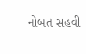નોબત સહવી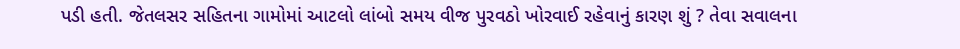પડી હતી. જેતલસર સહિતના ગામોમાં આટલો લાંબો સમય વીજ પુરવઠો ખોરવાઈ રહેવાનું કારણ શું ? તેવા સવાલના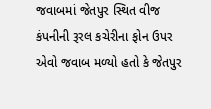જવાબમાં જેતપુર સ્થિત વીજ કંપનીની રૂરલ કચેરીના ફોન ઉપર એવો જવાબ મળ્યો હતો કે જેતપુર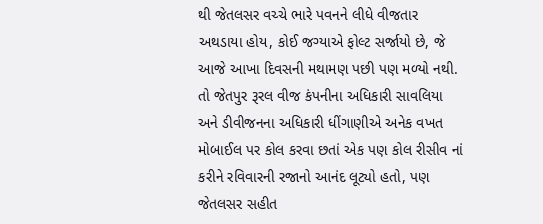થી જેતલસર વચ્ચે ભારે પવનને લીધે વીજતાર અથડાયા હોય, કોઈ જગ્યાએ ફોલ્ટ સર્જાયો છે, જે આજે આખા દિવસની મથામણ પછી પણ મળ્યો નથી.
તો જેતપુર રૂરલ વીજ કંપનીના અધિકારી સાવલિયા અને ડીવીજનના અધિકારી ધીંગાણીએ અનેક વખત મોબાઈલ પર કોલ કરવા છતાં એક પણ કોલ રીસીવ નાં કરીને રવિવારની રજાનો આનંદ લૂટ્યો હતો, પણ જેતલસર સહીત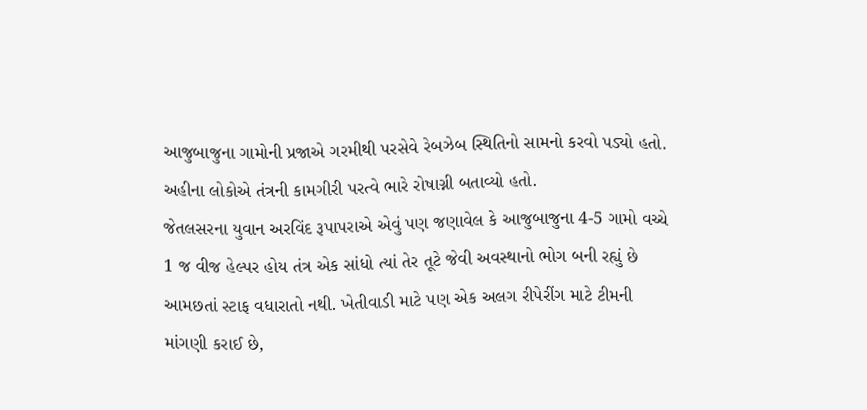આજુબાજુના ગામોની પ્રજાએ ગરમીથી પરસેવે રેબઝેબ સ્થિતિનો સામનો કરવો પડ્યો હતો. અહીના લોકોએ તંત્રની કામગીરી પરત્વે ભારે રોષાગ્ની બતાવ્યો હતો.
જેતલસરના યુવાન અરવિંદ રૂપાપરાએ એવું પણ જણાવેલ કે આજુબાજુના 4-5 ગામો વચ્ચે 1 જ વીજ હેલ્પર હોય તંત્ર એક સાંધો ત્યાં તેર તૂટે જેવી અવસ્થાનો ભોગ બની રહ્યું છે આમછતાં સ્ટાફ વધારાતો નથી. ખેતીવાડી માટે પણ એક અલગ રીપેરીંગ માટે ટીમની માંગણી કરાઈ છે,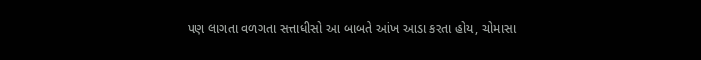પણ લાગતા વળગતા સત્તાધીસો આ બાબતે આંખ આડા કરતા હોય, ચોમાસા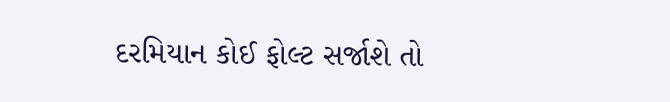દરમિયાન કોઈ ફોલ્ટ સર્જાશે તો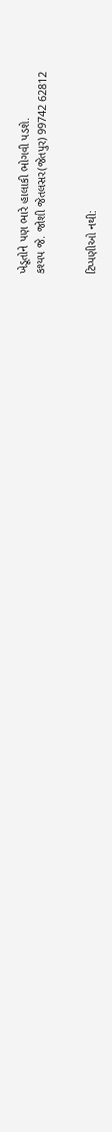ખેડૂતોને પણ ભારે હાલાકી ભોગવી પડશે.
કશ્યપ જે. જોશી જેતલસર(જેતપુર) 99742 62812


ટિપ્પણીઓ નથી: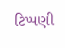ટિપ્પણી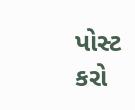પોસ્ટ કરો